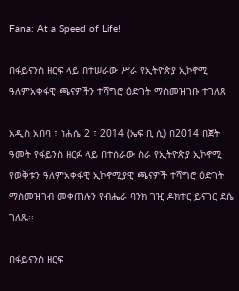Fana: At a Speed of Life!

በፋይናንስ ዘርፍ ላይ በተሠራው ሥራ የኢትዮጵያ ኢኮኖሚ ዓለምአቀፋዊ ጫናዎችን ተሻግሮ ዕድገት ማስመዝገቡ ተገለጸ

አዲስ አበባ ፣ ነሐሴ 2 ፣ 2014 (ኤፍ ቢ ሲ) በ2014 በጀት ዓመት የፋይንስ ዘርፉ ላይ በተሰራው ስራ የኢትዮጵያ ኢኮኖሚ የወቅቱን ዓለምአቀፋዊ ኢኮኖሚያዊ ጫናዎች ተሻግሮ ዕድገት ማስመዝገብ መቀጠሉን የብሔራ ባንክ ገዢ ዶክተር ይናገር ደሴ ገለጹ፡፡

በፋይናንስ ዘርፍ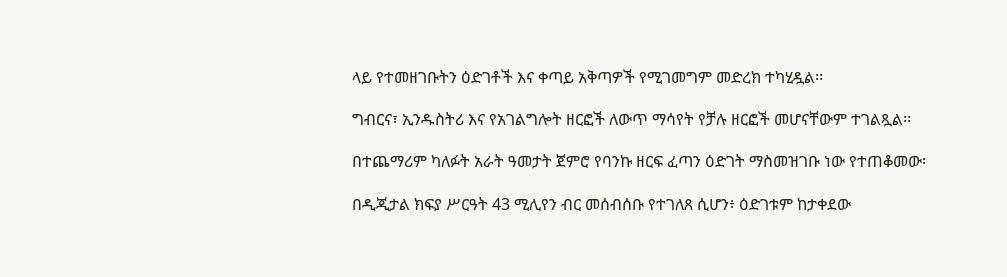ላይ የተመዘገቡትን ዕድገቶች እና ቀጣይ አቅጣዎች የሚገመግም መድረክ ተካሂዷል፡፡

ግብርና፣ ኢንዱስትሪ እና የአገልግሎት ዘርፎች ለውጥ ማሳየት የቻሉ ዘርፎች መሆናቸውም ተገልጿል፡፡

በተጨማሪም ካለፉት አራት ዓመታት ጀምሮ የባንኩ ዘርፍ ፈጣን ዕድገት ማስመዝገቡ ነው የተጠቆመው፡

በዲጂታል ክፍያ ሥርዓት 43 ሚሊየን ብር መሰብሰቡ የተገለጸ ሲሆን፥ ዕድገቱም ከታቀደው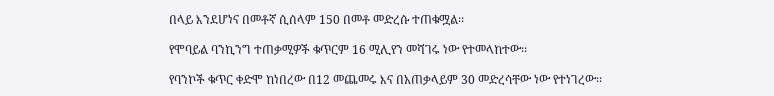በላይ እንደሆነና በመቶኛ ሲሰላም 150 በመቶ መድረሱ ተጠቁሟል፡፡

የሞባይል ባንኪንግ ተጠቃሚዎች ቁጥርም 16 ሚሊየን መሻገሩ ነው የተመላከተው፡፡

የባንኮች ቁጥር ቀድሞ ከነበረው በ12 መጨመሩ እና በአጠቃላይም 30 መድረሳቸው ነው የተነገረው፡፡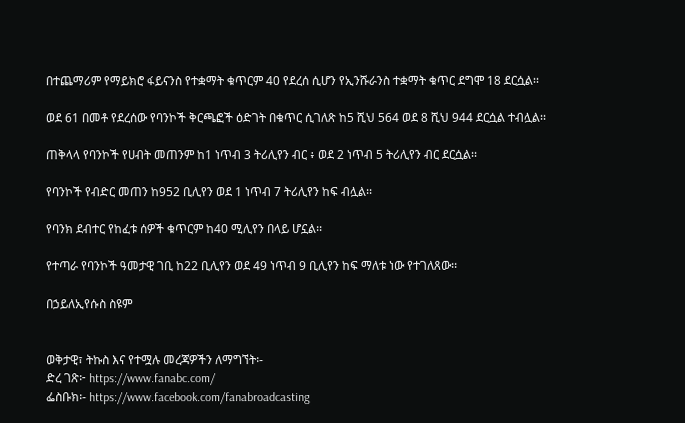በተጨማሪም የማይክሮ ፋይናንስ የተቋማት ቁጥርም 40 የደረሰ ሲሆን የኢንሹራንስ ተቋማት ቁጥር ደግሞ 18 ደርሷል፡፡

ወደ 61 በመቶ የደረሰው የባንኮች ቅርጫፎች ዕድገት በቁጥር ሲገለጽ ከ5 ሺህ 564 ወደ 8 ሺህ 944 ደርሷል ተብሏል፡፡

ጠቅላላ የባንኮች የሀብት መጠንም ከ1 ነጥብ 3 ትሪሊየን ብር ፥ ወደ 2 ነጥብ 5 ትሪሊየን ብር ደርሷል፡፡

የባንኮች የብድር መጠን ከ952 ቢሊየን ወደ 1 ነጥብ 7 ትሪሊየን ከፍ ብሏል፡፡

የባንክ ደብተር የከፈቱ ሰዎች ቁጥርም ከ40 ሚሊየን በላይ ሆኗል፡፡

የተጣራ የባንኮች ዓመታዊ ገቢ ከ22 ቢሊየን ወደ 49 ነጥብ 9 ቢሊየን ከፍ ማለቱ ነው የተገለጸው፡፡

በኃይለኢየሱስ ስዩም


ወቅታዊ፣ ትኩስ እና የተሟሉ መረጃዎችን ለማግኘት፡-
ድረ ገጽ፦ https://www.fanabc.com/
ፌስቡክ፡- https://www.facebook.com/fanabroadcasting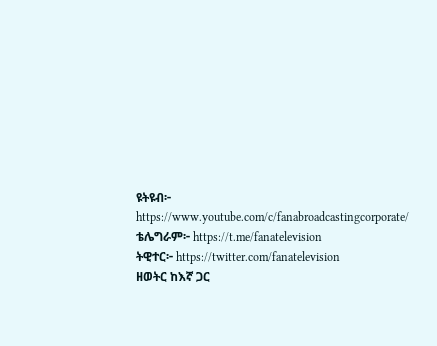ዩትዩብ፦ https://www.youtube.com/c/fanabroadcastingcorporate/
ቴሌግራም፦ https://t.me/fanatelevision
ትዊተር፦ https://twitter.com/fanatelevision
ዘወትር ከእኛ ጋር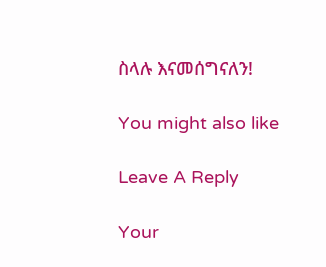ስላሉ እናመሰግናለን!

You might also like

Leave A Reply

Your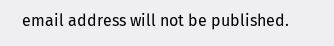email address will not be published.